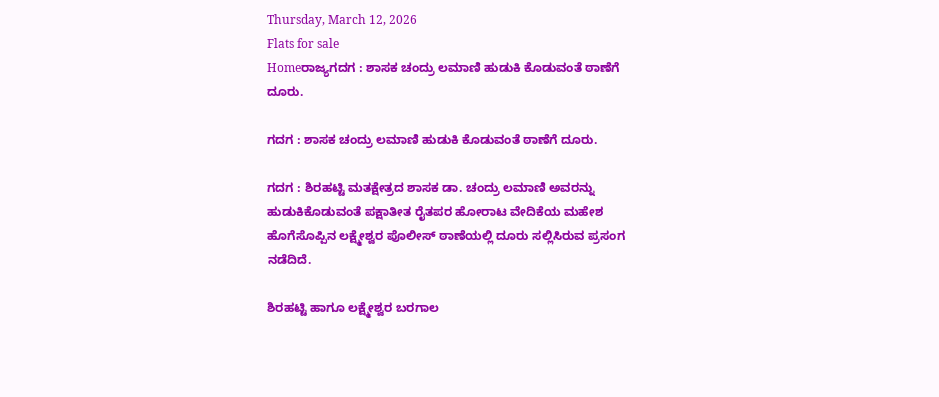Thursday, March 12, 2026
Flats for sale
Homeರಾಜ್ಯಗದಗ : ಶಾಸಕ ಚಂದ್ರು ಲಮಾಣಿ ಹುಡುಕಿ ಕೊಡುವಂತೆ ಠಾಣೆಗೆ ದೂರು.

ಗದಗ : ಶಾಸಕ ಚಂದ್ರು ಲಮಾಣಿ ಹುಡುಕಿ ಕೊಡುವಂತೆ ಠಾಣೆಗೆ ದೂರು.

ಗದಗ : ಶಿರಹಟ್ಟಿ ಮತಕ್ಷೇತ್ರದ ಶಾಸಕ ಡಾ. ಚಂದ್ರು ಲಮಾಣಿ ಅವರನ್ನು ಹುಡುಕಿಕೊಡುವಂತೆ ಪಕ್ಷಾತೀತ ರೈತಪರ ಹೋರಾಟ ವೇದಿಕೆಯ ಮಹೇಶ ಹೊಗೆಸೊಪ್ಪಿನ ಲಕ್ಷ್ಮೇಶ್ವರ ಪೊಲೀಸ್ ಠಾಣೆಯಲ್ಲಿ ದೂರು ಸಲ್ಲಿಸಿರುವ ಪ್ರಸಂಗ ನಡೆದಿದೆ.

ಶಿರಹಟ್ಟಿ ಹಾಗೂ ಲಕ್ಷ್ಮೇಶ್ವರ ಬರಗಾಲ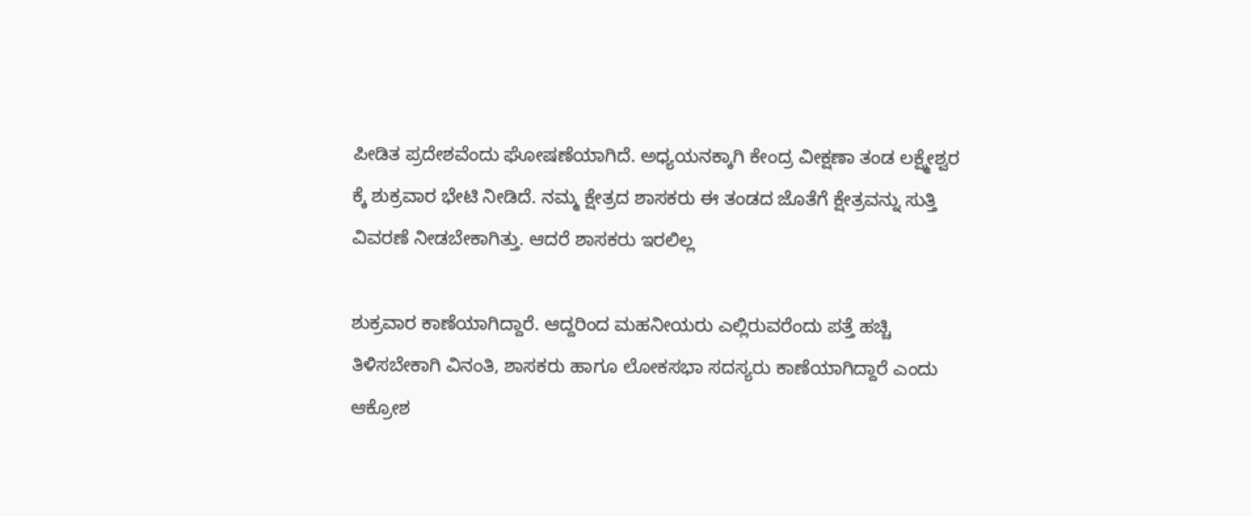ಪೀಡಿತ ಪ್ರದೇಶವೆಂದು ಘೋಷಣೆಯಾಗಿದೆ. ಅಧ್ಯಯನಕ್ಕಾಗಿ ಕೇಂದ್ರ ವೀಕ್ಷಣಾ ತಂಡ ಲಕ್ಷ್ಮೇಶ್ವರ ಕ್ಕೆ ಶುಕ್ರವಾರ ಭೇಟಿ ನೀಡಿದೆ. ನಮ್ಮ ಕ್ಷೇತ್ರದ ಶಾಸಕರು ಈ ತಂಡದ ಜೊತೆಗೆ ಕ್ಷೇತ್ರವನ್ನು ಸುತ್ತಿ ವಿವರಣೆ ನೀಡಬೇಕಾಗಿತ್ತು. ಆದರೆ ಶಾಸಕರು ಇರಲಿಲ್ಲ

ಶುಕ್ರವಾರ ಕಾಣೆಯಾಗಿದ್ದಾರೆ. ಆದ್ದರಿಂದ ಮಹನೀಯರು ಎಲ್ಲಿರುವರೆಂದು ಪತ್ತೆ ಹಚ್ಚಿ ತಿಳಿಸಬೇಕಾಗಿ ವಿನಂತಿ, ಶಾಸಕರು ಹಾಗೂ ಲೋಕಸಭಾ ಸದಸ್ಯರು ಕಾಣೆಯಾಗಿದ್ದಾರೆ ಎಂದು ಆಕ್ರೋಶ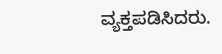ವ್ಯಕ್ತಪಡಿಸಿದರು.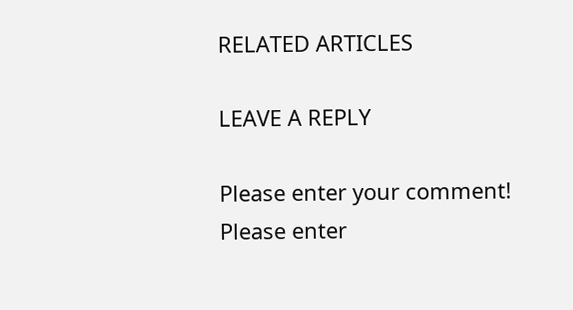RELATED ARTICLES

LEAVE A REPLY

Please enter your comment!
Please enter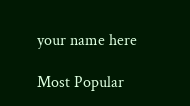your name here

Most Popular